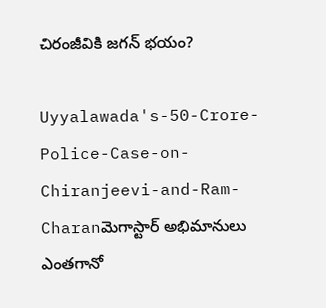చిరంజీవికి జగన్ భయం?

Uyyalawada's-50-Crore-Police-Case-on-Chiranjeevi-and-Ram-Charanమెగాస్టార్‌ అభిమానులు ఎంతగానో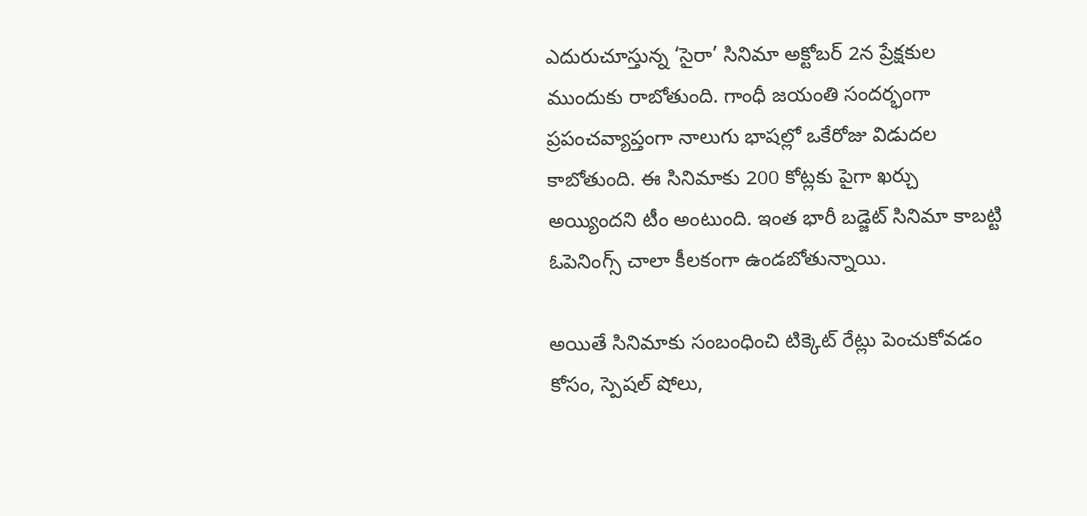ఎదురుచూస్తున్న ‘సైరా’ సినిమా అక్టోబర్ 2న ప్రేక్షకుల ముందుకు రాబోతుంది. గాంధీ జయంతి సందర్భంగా ప్రపంచవ్యాప్తంగా నాలుగు భాషల్లో ఒకేరోజు విడుదల కాబోతుంది. ఈ సినిమాకు 200 కోట్లకు పైగా ఖర్చు అయ్యిందని టీం అంటుంది. ఇంత భారీ బడ్జెట్ సినిమా కాబట్టి ఓపెనింగ్స్ చాలా కీలకంగా ఉండబోతున్నాయి.

అయితే సినిమాకు సంబంధించి టిక్కెట్ రేట్లు పెంచుకోవడం కోసం, స్పెషల్ షోలు,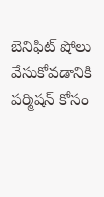బెనిఫిట్ షోలు వేసుకోవడానికి పర్మిషన్ కోసం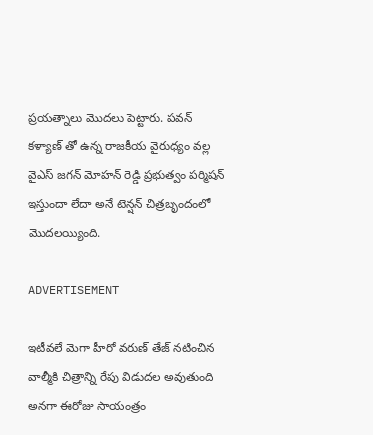ప్రయత్నాలు మొదలు పెట్టారు. పవన్ కళ్యాణ్ తో ఉన్న రాజకీయ వైరుధ్యం వల్ల వైఎస్ జగన్ మోహన్ రెడ్డి ప్రభుత్వం పర్మిషన్ ఇస్తుందా లేదా అనే టెన్షన్ చిత్రబృందంలో మొదలయ్యింది.

ADVERTISEMENT

ఇటీవలే మెగా హీరో వరుణ్ తేజ్ నటించిన వాల్మీకి చిత్రాన్ని రేపు విడుదల అవుతుంది అనగా ఈరోజు సాయంత్రం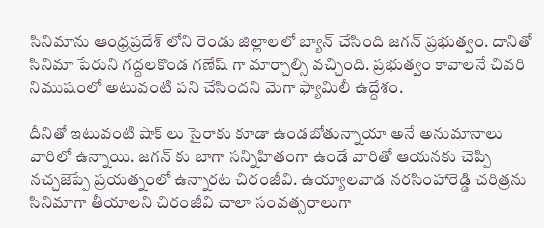సినిమాను ఆంధ్రప్రదేశ్ లోని రెండు జిల్లాలలో బ్యాన్ చేసింది జగన్ ప్రభుత్వం. దానితో సినిమా పేరుని గద్దలకొండ గణేష్ గా మార్చాల్సి వచ్చింది. ప్రభుత్వం కావాలనే చివరి నిముషంలో అటువంటి పని చేసిందని మెగా ఫ్యామిలీ ఉద్దేశం.

దీనితో ఇటువంటి షాక్ లు సైరాకు కూడా ఉండబోతున్నాయా అనే అనుమానాలు వారిలో ఉన్నాయి. జగన్ కు బాగా సన్నిహితంగా ఉండే వారితో ఆయనకు చెప్పి నచ్చజెప్పే ప్రయత్నంలో ఉన్నారట చిరంజీవి. ఉయ్యాలవాడ నరసింహారెడ్డి చరిత్రను సినిమాగా తీయాలని చిరంజీవి చాలా సంవత్సరాలుగా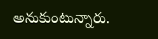అనుకుంటున్నారు.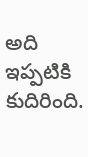అది ఇప్పటికి కుదిరింది.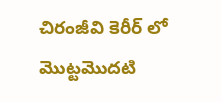చిరంజీవి కెరీర్ లో మొట్టమొదటి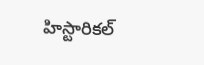హిస్టారికల్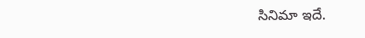సినిమా ఇదే.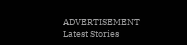ADVERTISEMENT
Latest Stories